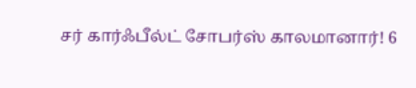சர் கார்ஃபீல்ட் சோபர்ஸ் காலமானார்! 6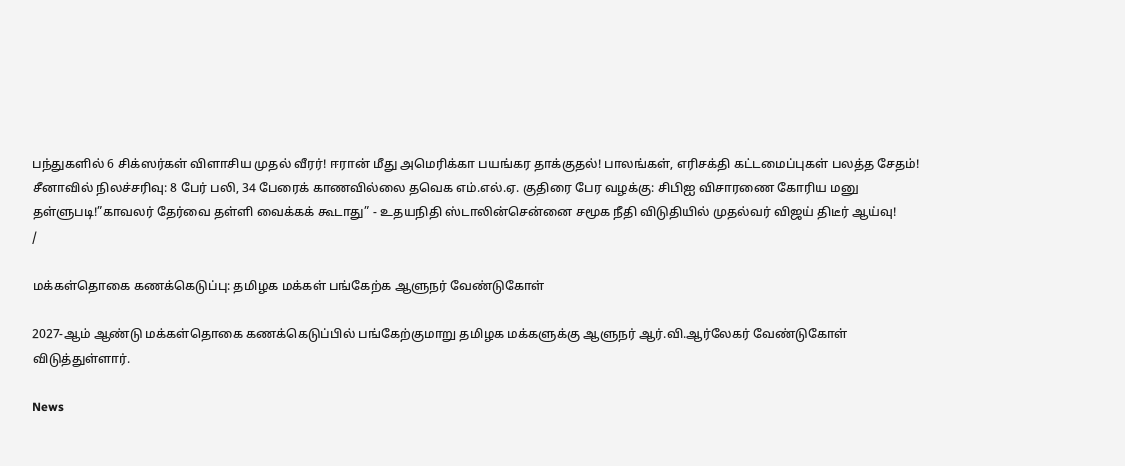பந்துகளில் 6 சிக்ஸர்கள் விளாசிய முதல் வீரர்! ஈரான் மீது அமெரிக்கா பயங்கர தாக்குதல்! பாலங்கள், எரிசக்தி கட்டமைப்புகள் பலத்த சேதம்! சீனாவில் நிலச்சரிவு: 8 பேர் பலி, 34 பேரைக் காணவில்லை தவெக எம்.எல்.ஏ. குதிரை பேர வழக்கு: சிபிஐ விசாரணை கோரிய மனு தள்ளுபடி!”காவலர் தேர்வை தள்ளி வைக்கக் கூடாது” - உதயநிதி ஸ்டாலின்சென்னை சமூக நீதி விடுதியில் முதல்வர் விஜய் திடீர் ஆய்வு!
/

மக்கள்தொகை கணக்கெடுப்பு: தமிழக மக்கள் பங்கேற்க ஆளுநர் வேண்டுகோள்

2027-ஆம் ஆண்டு மக்கள்தொகை கணக்கெடுப்பில் பங்கேற்குமாறு தமிழக மக்களுக்கு ஆளுநர் ஆர்.வி.ஆர்லேகர் வேண்டுகோள் விடுத்துள்ளார்.

News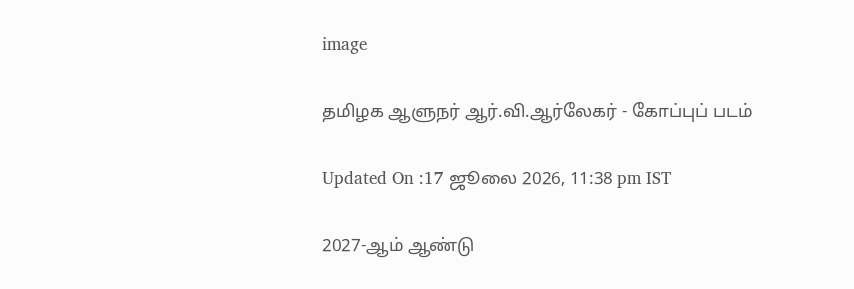image

தமிழக ஆளுநர் ஆர்.வி.ஆர்லேகர் - கோப்புப் படம்

Updated On :17 ஜூலை 2026, 11:38 pm IST

2027-ஆம் ஆண்டு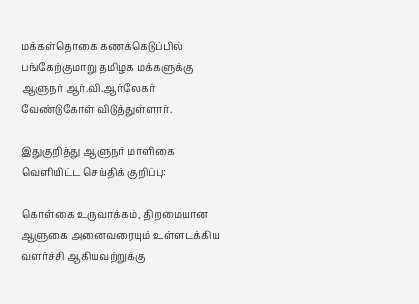மக்கள்தொகை கணக்கெடுப்பில் பங்கேற்குமாறு தமிழக மக்களுக்கு ஆளுநர் ஆர்.வி.ஆர்லேகர் வேண்டுகோள் விடுத்துள்ளார்.

இதுகுறித்து ஆளுநர் மாளிகை வெளியிட்ட செய்திக் குறிப்பு:

கொள்கை உருவாக்கம், திறமையான ஆளுகை அனைவரையும் உள்ளடக்கிய வளர்ச்சி ஆகியவற்றுக்கு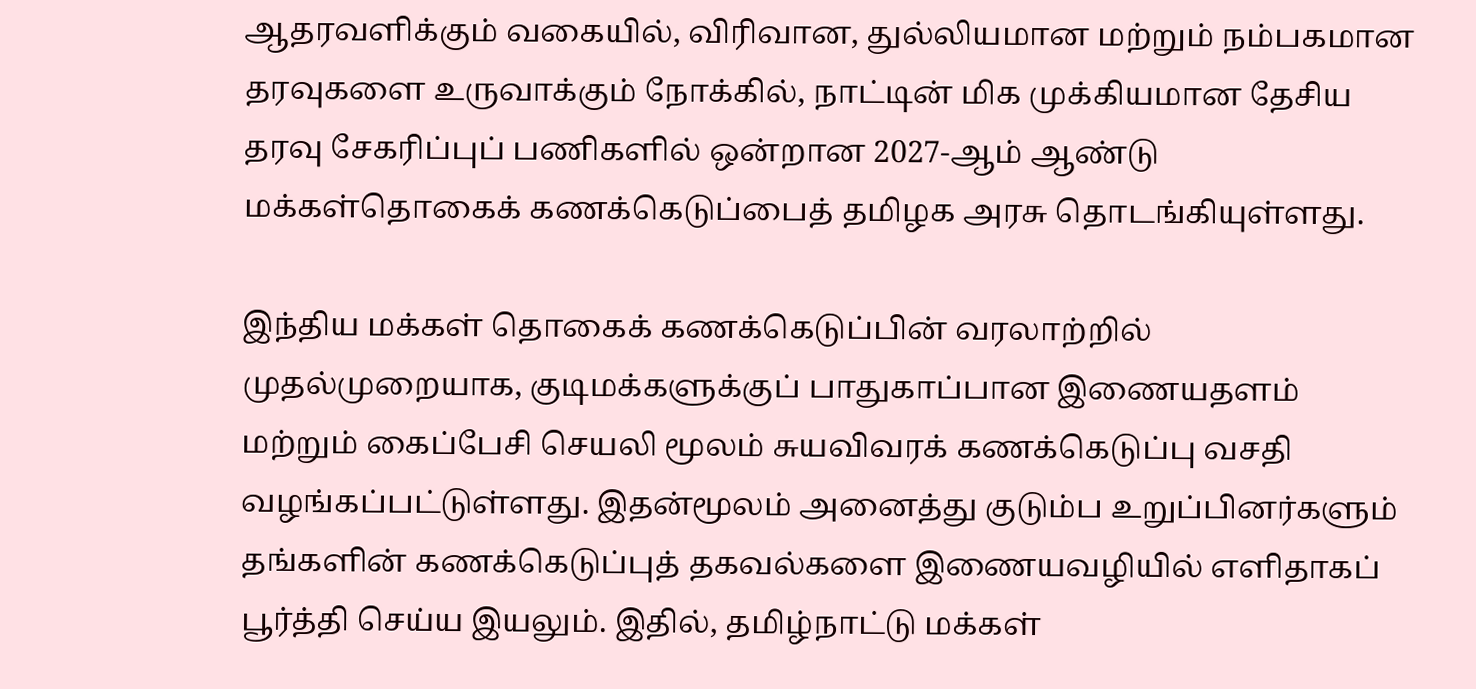ஆதரவளிக்கும் வகையில், விரிவான, துல்லியமான மற்றும் நம்பகமான தரவுகளை உருவாக்கும் நோக்கில், நாட்டின் மிக முக்கியமான தேசிய தரவு சேகரிப்புப் பணிகளில் ஒன்றான 2027-ஆம் ஆண்டு மக்கள்தொகைக் கணக்கெடுப்பைத் தமிழக அரசு தொடங்கியுள்ளது.

இந்திய மக்கள் தொகைக் கணக்கெடுப்பின் வரலாற்றில் முதல்முறையாக, குடிமக்களுக்குப் பாதுகாப்பான இணையதளம் மற்றும் கைப்பேசி செயலி மூலம் சுயவிவரக் கணக்கெடுப்பு வசதி வழங்கப்பட்டுள்ளது. இதன்மூலம் அனைத்து குடும்ப உறுப்பினர்களும் தங்களின் கணக்கெடுப்புத் தகவல்களை இணையவழியில் எளிதாகப் பூர்த்தி செய்ய இயலும். இதில், தமிழ்நாட்டு மக்கள்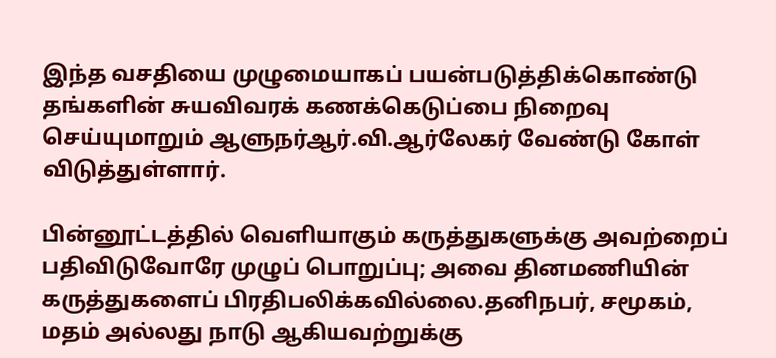இந்த வசதியை முழுமையாகப் பயன்படுத்திக்கொண்டு தங்களின் சுயவிவரக் கணக்கெடுப்பை நிறைவு செய்யுமாறும் ஆளுநர்ஆர்.வி.ஆர்லேகர் வேண்டு கோள் விடுத்துள்ளார்.

பின்னூட்டத்தில் வெளியாகும் கருத்துகளுக்கு அவற்றைப் பதிவிடுவோரே முழுப் பொறுப்பு; அவை தினமணியின் கருத்துகளைப் பிரதிபலிக்கவில்லை.தனிநபர், சமூகம், மதம் அல்லது நாடு ஆகியவற்றுக்கு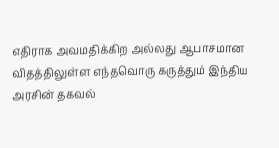எதிராக அவமதிக்கிற அல்லது ஆபாசமான விதத்திலுள்ள எந்தவொரு கருத்தும் இந்திய அரசின் தகவல்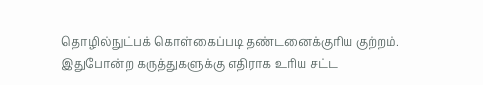தொழில்நுட்பக் கொள்கைப்படி தண்டனைக்குரிய குற்றம். இதுபோன்ற கருத்துகளுக்கு எதிராக உரிய சட்ட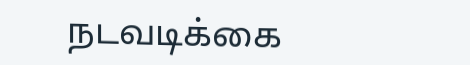நடவடிக்கை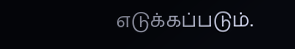எடுக்கப்படும்.